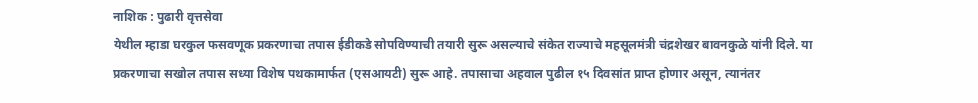नाशिक : पुढारी वृत्तसेवा
येथील म्हाडा घरकुल फसवणूक प्रकरणाचा तपास ईडीकडे सोपविण्याची तयारी सुरू असल्याचे संकेत राज्याचे महसूलमंत्री चंद्रशेखर बावनकुळे यांनी दिले. या प्रकरणाचा सखोल तपास सध्या विशेष पथकामार्फत (एसआयटी) सुरू आहे. तपासाचा अहवाल पुढील १५ दिवसांत प्राप्त होणार असून, त्यानंतर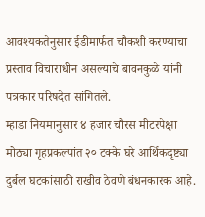आवश्यकतेनुसार ईडीमार्फत चौकशी करण्याचा प्रस्ताव विचाराधीन असल्याचे बावनकुळे यांनी पत्रकार परिषदेत सांगितले.
म्हाडा नियमानुसार ४ हजार चौरस मीटरपेक्षा मोठ्या गृहप्रकल्पांत २० टक्के घरे आर्थिकदृष्ट्या दुर्बल घटकांसाठी राखीव ठेवणे बंधनकारक आहे.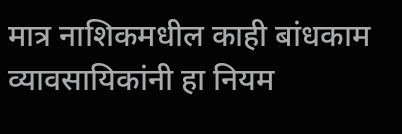मात्र नाशिकमधील काही बांधकाम व्यावसायिकांनी हा नियम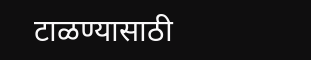टाळण्यासाठी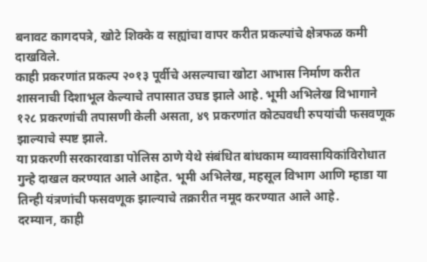बनावट कागदपत्रे, खोटे शिक्के व सह्यांचा वापर करीत प्रकल्पांचे क्षेत्रफळ कमी दाखविले.
काही प्रकरणांत प्रकल्प २०१३ पूर्वीचे असल्याचा खोटा आभास निर्माण करीत शासनाची दिशाभूल केल्याचे तपासात उघड झाले आहे. भूमी अभिलेख विभागाने १२८ प्रकरणांची तपासणी केली असता, ४९ प्रकरणांत कोट्यवधी रुपयांची फसवणूक झाल्याचे स्पष्ट झाले.
या प्रकरणी सरकारवाडा पोलिस ठाणे येथे संबंधित बांधकाम व्यावसायिकांविरोधात गुन्हे दाखल करण्यात आले आहेत. भूमी अभिलेख, महसूल विभाग आणि म्हाडा या तिन्ही यंत्रणांची फसवणूक झाल्याचे तक्रारीत नमूद करण्यात आले आहे.
दरम्यान, काही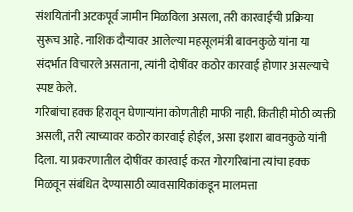संशयितांनी अटकपूर्व जामीन मिळविला असला, तरी कारवाईची प्रक्रिया सुरूच आहे. नाशिक दौऱ्यावर आलेल्या महसूलमंत्री बावनकुळे यांना या संदर्भात विचारले असताना, त्यांनी दोषींवर कठोर कारवाई होणार असल्याचे स्पष्ट केले.
गरिबांचा हक्क हिरावून घेणाऱ्यांना कोणतीही माफी नाही. कितीही मोठी व्यक्ती असली, तरी त्याच्यावर कठोर कारवाई होईल, असा इशारा बावनकुळे यांनी दिला. या प्रकरणातील दोषींवर कारवाई करत गोरगरिबांना त्यांचा हक्क मिळवून संबंधित देण्यासाठी व्यावसायिकांकडून मालमत्ता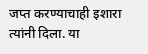जप्त करण्याचाही इशारा त्यांनी दिला. या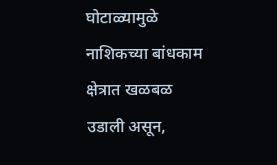घोटाळ्यामुळे नाशिकच्या बांधकाम क्षेत्रात खळबळ उडाली असून,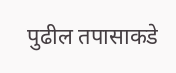पुढील तपासाकडे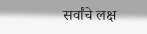सर्वांचे लक्ष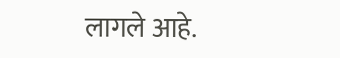लागले आहे.